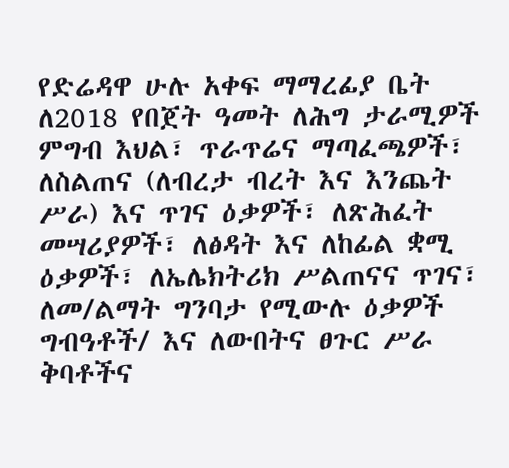የድሬዳዋ ሁሉ አቀፍ ማማረፊያ ቤት ለ2018 የበጀት ዓመት ለሕግ ታራሚዎች ምግብ እህል፣ ጥራጥሬና ማጣፈጫዎች፣ ለስልጠና (ለብረታ ብረት እና እንጨት ሥራ) እና ጥገና ዕቃዎች፣ ለጽሕፈት መሣሪያዎች፣ ለፅዳት እና ለከፊል ቋሚ ዕቃዎች፣ ለኤሌክትሪክ ሥልጠናና ጥገና፣ ለመ/ልማት ግንባታ የሚውሉ ዕቃዎች ግብዓቶች/ እና ለውበትና ፀጉር ሥራ ቅባቶችና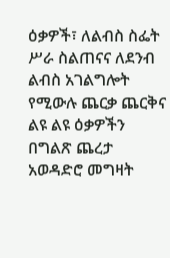ዕቃዎች፣ ለልብስ ስፌት ሥራ ስልጠናና ለደንብ ልብስ አገልግሎት የሚውሉ ጨርቃ ጨርቅና ልዩ ልዩ ዕቃዎችን በግልጽ ጨረታ አወዳድሮ መግዛት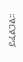ይፈልጋል፡፡